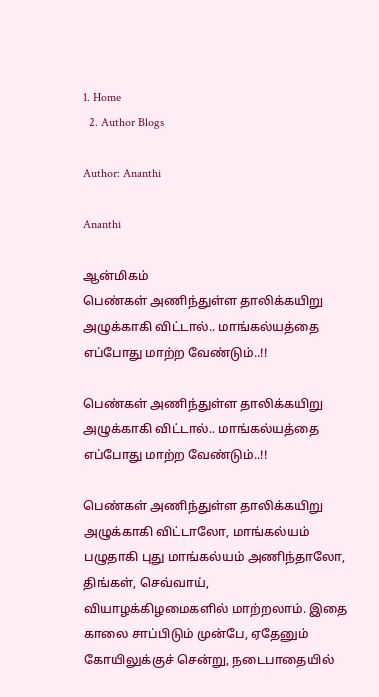1. Home
  2. Author Blogs

Author: Ananthi

Ananthi

ஆன்மிகம்
பெண்கள் அணிந்துள்ள தாலிக்கயிறு அழுக்காகி விட்டால்.. மாங்கல்யத்தை எப்போது மாற்ற வேண்டும்..!!

பெண்கள் அணிந்துள்ள தாலிக்கயிறு அழுக்காகி விட்டால்.. மாங்கல்யத்தை எப்போது மாற்ற வேண்டும்..!!

பெண்கள் அணிந்துள்ள தாலிக்கயிறு அழுக்காகி விட்டாலோ, மாங்கல்யம் பழுதாகி புது மாங்கல்யம் அணிந்தாலோ, திங்கள், செவ்வாய், வியாழக்கிழமைகளில் மாற்றலாம். இதை காலை சாப்பிடும் முன்பே, ஏதேனும் கோயிலுக்குச் சென்று, நடைபாதையில்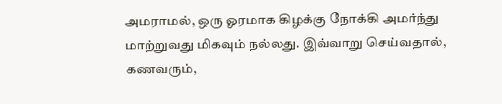அமராமல், ஒரு ஓரமாக கிழக்கு நோக்கி அமர்ந்து மாற்றுவது மிகவும் நல்லது. இவ்வாறு செய்வதால், கணவரும்,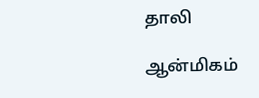தாலி

ஆன்மிகம்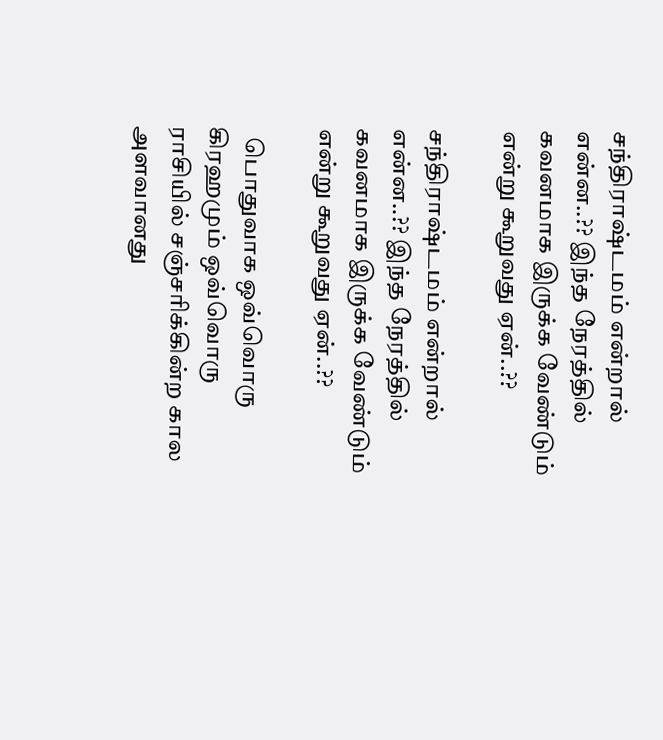சந்திராஷ்டமம் என்றால் என்ன..?? இந்த நேரத்தில் கவனமாக இருக்க வேண்டும் என்று கூறுவது ஏன்..??

சந்திராஷ்டமம் என்றால் என்ன..?? இந்த நேரத்தில் கவனமாக இருக்க வேண்டும் என்று கூறுவது ஏன்..??

  பொதுவாக ஒவ்வொரு கிரஹமும் ஒவ்வொரு ராசியில் சஞ்சரிக்கின்ற கால அளவானது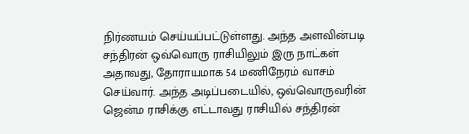நிர்ணயம் செய்யப்பட்டுள்ளது. அந்த அளவின்படி சந்திரன் ஒவ்வொரு ராசியிலும் இரு நாட்கள் அதாவது, தோராயமாக 54 மணிநேரம் வாசம் செய்வார். அந்த அடிப்படையில், ஒவ்வொருவரின் ஜென்ம ராசிக்கு எட்டாவது ராசியில் சந்திரன்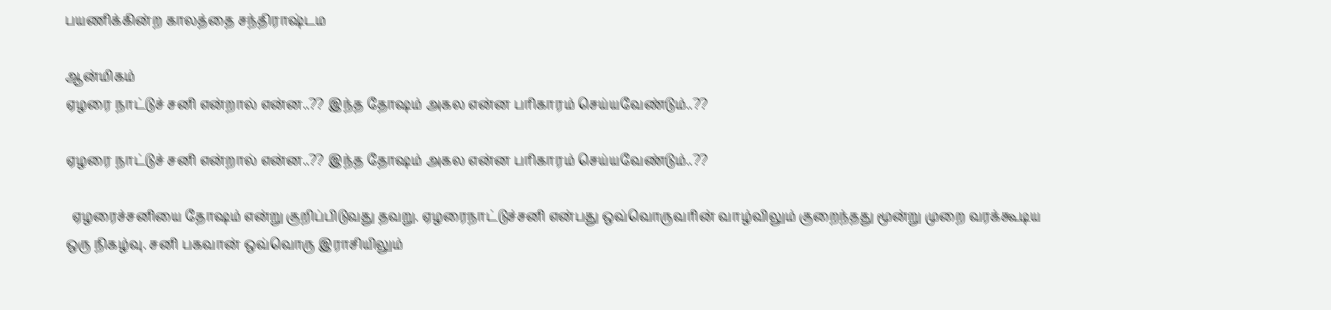பயணிக்கின்ற காலத்தை சந்திராஷ்டம

ஆன்மிகம்
ஏழரை நாட்டுச் சனி என்றால் என்ன..?? இந்த தோஷம் அகல என்ன பரிகாரம் செய்யவேண்டும்..??

ஏழரை நாட்டுச் சனி என்றால் என்ன..?? இந்த தோஷம் அகல என்ன பரிகாரம் செய்யவேண்டும்..??

  ஏழரைச்சனியை தோஷம் என்று குறிப்பிடுவது தவறு. ஏழரைநாட்டுச்சனி என்பது ஒவ்வொருவரின் வாழ்விலும் குறைந்தது மூன்று முறை வரக்கூடிய ஒரு நிகழ்வு. சனி பகவான் ஒவ்வொரு இராசியிலும்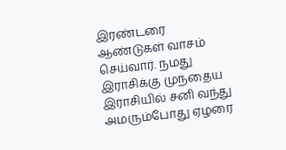இரண்டரை ஆண்டுகள் வாசம் செய்வார். நமது இராசிக்கு முந்தைய இராசியில் சனி வந்து அமரும்போது ஏழரை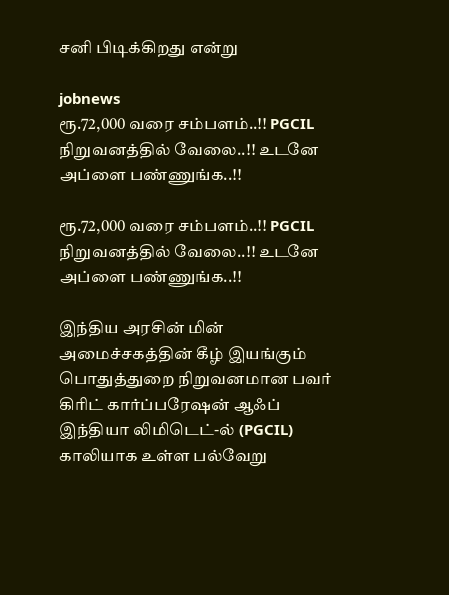சனி பிடிக்கிறது என்று

jobnews
ரூ.72,000 வரை சம்பளம்..!! PGCIL நிறுவனத்தில் வேலை..!! உடனே அப்ளை பண்ணுங்க..!!

ரூ.72,000 வரை சம்பளம்..!! PGCIL நிறுவனத்தில் வேலை..!! உடனே அப்ளை பண்ணுங்க..!!

இந்திய அரசின் மின் அமைச்சகத்தின் கீழ் இயங்கும் பொதுத்துறை நிறுவனமான பவர் கிரிட் கார்ப்பரேஷன் ஆஃப் இந்தியா லிமிடெட்-ல் (PGCIL) காலியாக உள்ள பல்வேறு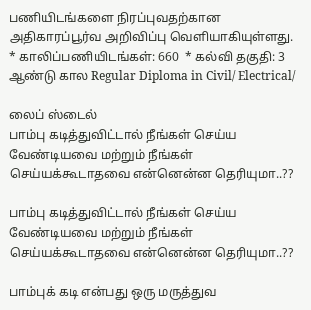பணியிடங்களை நிரப்புவதற்கான அதிகாரப்பூர்வ அறிவிப்பு வெளியாகியுள்ளது. * காலிப்பணியிடங்கள்: 660  * கல்வி தகுதி: 3 ஆண்டு கால Regular Diploma in Civil/ Electrical/

லைப் ஸ்டைல்
பாம்பு கடித்துவிட்டால் நீங்கள் செய்ய வேண்டியவை மற்றும் நீங்கள் செய்யக்கூடாதவை என்னென்ன தெரியுமா..??

பாம்பு கடித்துவிட்டால் நீங்கள் செய்ய வேண்டியவை மற்றும் நீங்கள் செய்யக்கூடாதவை என்னென்ன தெரியுமா..??

பாம்புக் கடி என்பது ஒரு மருத்துவ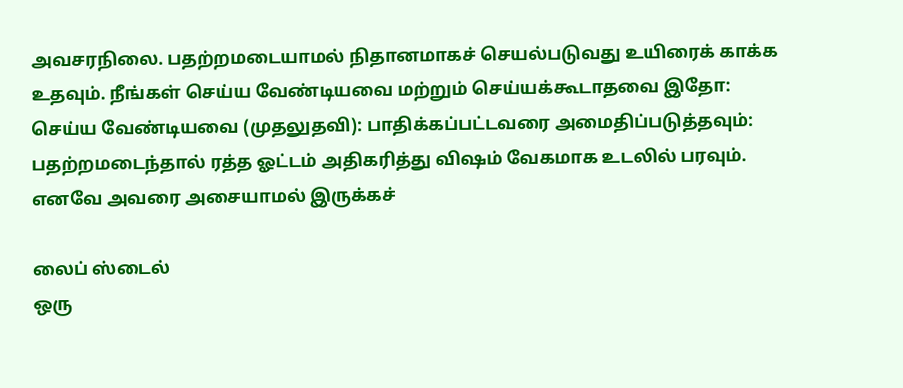அவசரநிலை. பதற்றமடையாமல் நிதானமாகச் செயல்படுவது உயிரைக் காக்க உதவும். நீங்கள் செய்ய வேண்டியவை மற்றும் செய்யக்கூடாதவை இதோ: செய்ய வேண்டியவை (முதலுதவி): பாதிக்கப்பட்டவரை அமைதிப்படுத்தவும்: பதற்றமடைந்தால் ரத்த ஓட்டம் அதிகரித்து விஷம் வேகமாக உடலில் பரவும். எனவே அவரை அசையாமல் இருக்கச்

லைப் ஸ்டைல்
ஒரு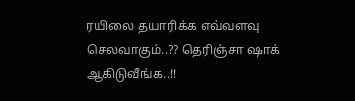ரயிலை தயாரிக்க எவ்வளவு செலவாகும்..?? தெரிஞ்சா ஷாக் ஆகிடுவீங்க..!!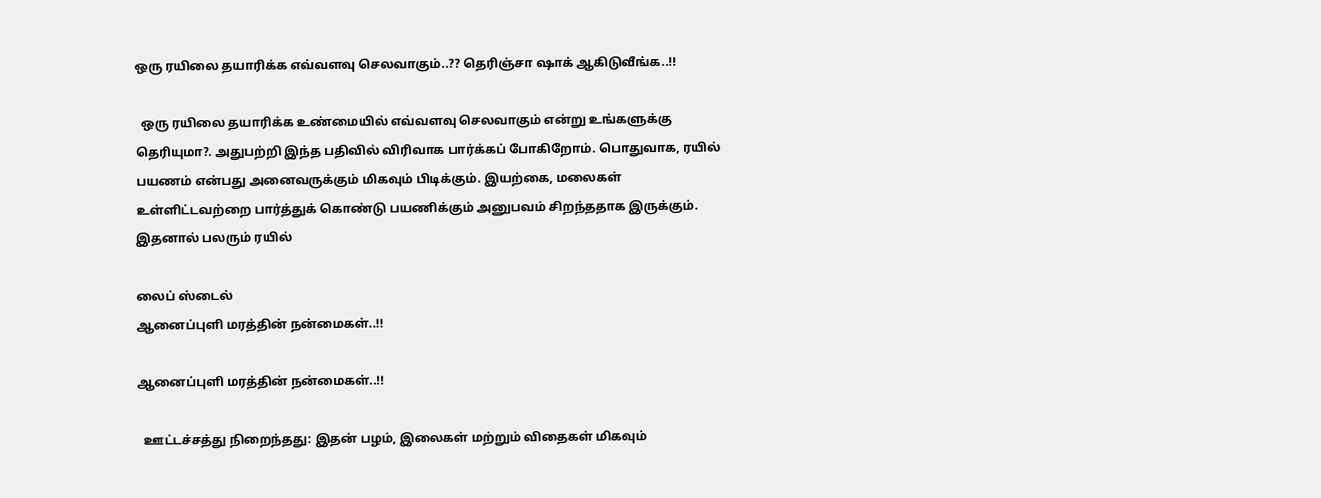ஒரு ரயிலை தயாரிக்க எவ்வளவு செலவாகும்..?? தெரிஞ்சா ஷாக் ஆகிடுவீங்க..!!

  ஒரு ரயிலை தயாரிக்க உண்மையில் எவ்வளவு செலவாகும் என்று உங்களுக்கு தெரியுமா?. அதுபற்றி இந்த பதிவில் விரிவாக பார்க்கப் போகிறோம். பொதுவாக, ரயில் பயணம் என்பது அனைவருக்கும் மிகவும் பிடிக்கும். இயற்கை, மலைகள் உள்ளிட்டவற்றை பார்த்துக் கொண்டு பயணிக்கும் அனுபவம் சிறந்ததாக இருக்கும். இதனால் பலரும் ரயில்

லைப் ஸ்டைல்
ஆனைப்புளி மரத்தின் நன்மைகள்..!!

ஆனைப்புளி மரத்தின் நன்மைகள்..!!

  ஊட்டச்சத்து நிறைந்தது: இதன் பழம், இலைகள் மற்றும் விதைகள் மிகவும்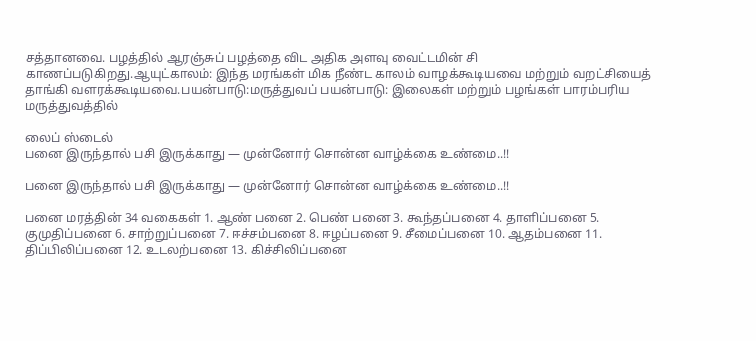சத்தானவை. பழத்தில் ஆரஞ்சுப் பழத்தை விட அதிக அளவு வைட்டமின் சி காணப்படுகிறது.ஆயுட்காலம்: இந்த மரங்கள் மிக நீண்ட காலம் வாழக்கூடியவை மற்றும் வறட்சியைத் தாங்கி வளரக்கூடியவை.பயன்பாடு:மருத்துவப் பயன்பாடு: இலைகள் மற்றும் பழங்கள் பாரம்பரிய மருத்துவத்தில்

லைப் ஸ்டைல்
பனை இருந்தால் பசி இருக்காது — முன்னோர் சொன்ன வாழ்க்கை உண்மை..!!

பனை இருந்தால் பசி இருக்காது — முன்னோர் சொன்ன வாழ்க்கை உண்மை..!!

பனை மரத்தின் 34 வகைகள் 1. ஆண் பனை 2. பெண் பனை 3. கூந்தப்பனை 4. தாளிப்பனை 5. குமுதிப்பனை 6. சாற்றுப்பனை 7. ஈச்சம்பனை 8. ஈழப்பனை 9. சீமைப்பனை 10. ஆதம்பனை 11. திப்பிலிப்பனை 12. உடலற்பனை 13. கிச்சிலிப்பனை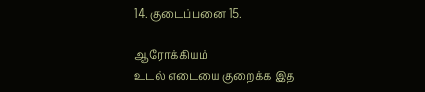14. குடைப்பனை 15.

ஆரோக்கியம்
உடல் எடையை குறைக்க இத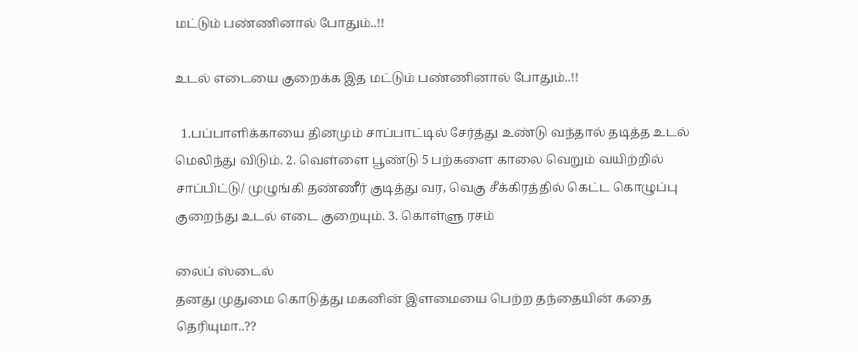மட்டும் பண்ணினால் போதும்..!!

உடல் எடையை குறைக்க இத மட்டும் பண்ணினால் போதும்..!!

  1.பப்பாளிக்காயை தினமும் சாப்பாட்டில் சேர்த்து உண்டு வந்தால் தடித்த உடல் மெலிந்து விடும். 2. வெள்ளை பூண்டு 5 பற்களை காலை வெறும் வயிற்றில் சாப்பிட்டு/ முழுங்கி தண்ணீர் குடித்து வர, வெகு சீக்கிரத்தில் கெட்ட கொழுப்பு குறைந்து உடல் எடை குறையும். 3. கொள்ளு ரசம்

லைப் ஸ்டைல்
தனது முதுமை கொடுத்து மகனின் இளமையை பெற்ற தந்தையின் கதை தெரியுமா..??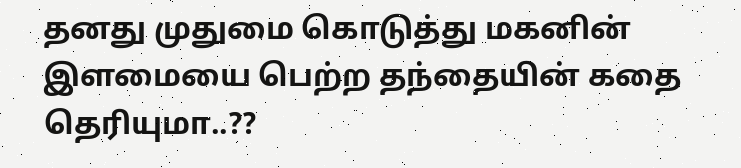தனது முதுமை கொடுத்து மகனின் இளமையை பெற்ற தந்தையின் கதை தெரியுமா..??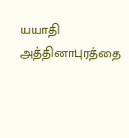யயாதி அத்தினாபுரத்தை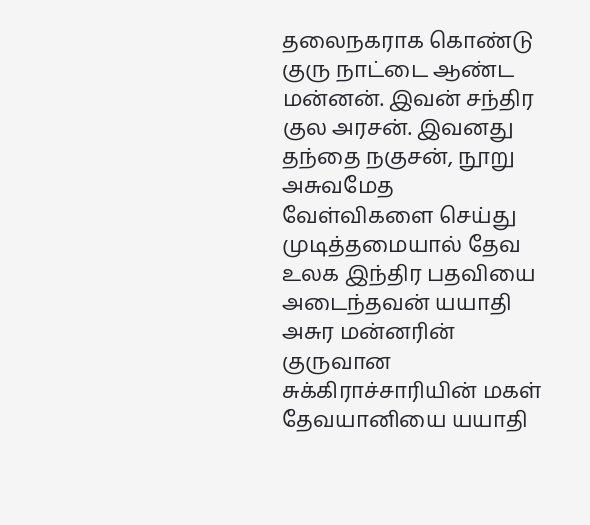தலைநகராக கொண்டு குரு நாட்டை ஆண்ட மன்னன். இவன் சந்திர குல அரசன். இவனது தந்தை நகுசன், நூறு அசுவமேத வேள்விகளை செய்து முடித்தமையால் தேவ உலக இந்திர பதவியை அடைந்தவன் யயாதி அசுர மன்னரின் குருவான சுக்கிராச்சாரியின் மகள் தேவயானியை யயாதி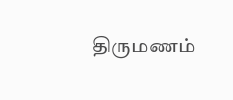திருமணம்